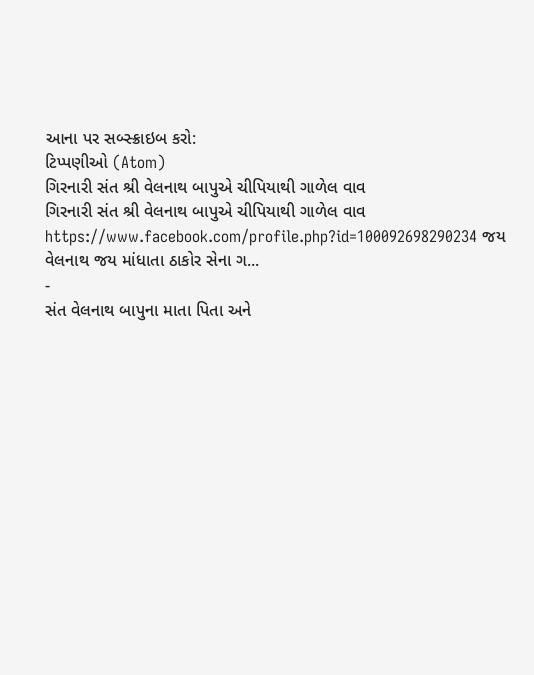આના પર સબ્સ્ક્રાઇબ કરો:
ટિપ્પણીઓ (Atom)
ગિરનારી સંત શ્રી વેલનાથ બાપુએ ચીપિયાથી ગાળેલ વાવ
ગિરનારી સંત શ્રી વેલનાથ બાપુએ ચીપિયાથી ગાળેલ વાવ https://www.facebook.com/profile.php?id=100092698290234 જય વેલનાથ જય માંધાતા ઠાકોર સેના ગ...
-
સંત વેલનાથ બાપુના માતા પિતા અને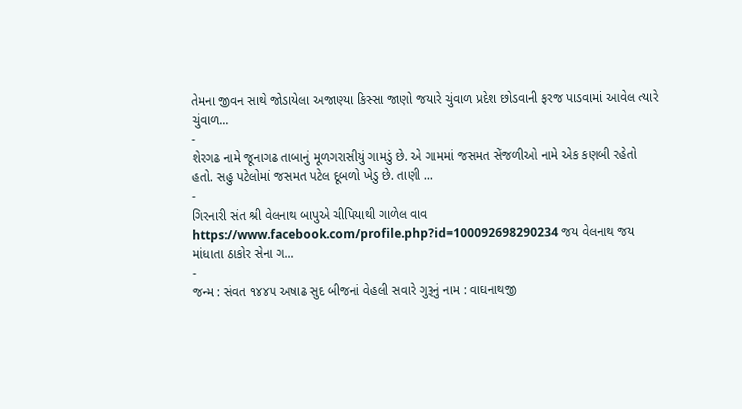તેમના જીવન સાથે જોડાયેલા અજાણ્યા કિસ્સા જાણો જયારે ચુંવાળ પ્રદેશ છોડવાની ફરજ પાડવામાં આવેલ ત્યારે ચુંવાળ...
-
શેરગઢ નામે જૂનાગઢ તાબાનું મૂળગરાસીયું ગામડું છે. એ ગામમાં જસમત સેંજળીઓ નામે એક કણબી રહેતો હતો. સહુ પટેલોમાં જસમત પટેલ દૂબળો ખેડુ છે. તાણી ...
-
ગિરનારી સંત શ્રી વેલનાથ બાપુએ ચીપિયાથી ગાળેલ વાવ https://www.facebook.com/profile.php?id=100092698290234 જય વેલનાથ જય માંધાતા ઠાકોર સેના ગ...
-
જન્મ : સંવત ૧૪૪૫ અષાઢ સુદ બીજનાં વેહલી સવારે ગુરૂનું નામ : વાઘનાથજી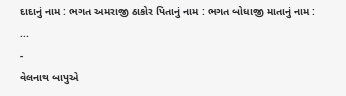દાદાનું નામ : ભગત અમરાજી ઠાકોર પિતાનું નામ : ભગત બોધાજી માતાનું નામ : ...
-
વેલનાથ બાપુએ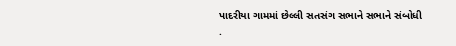પાદરીયા ગામમાં છેલ્લી સતસંગ સભાને સભાને સંબોધી .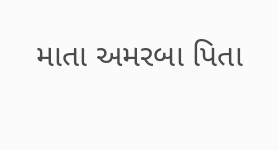માતા અમરબા પિતા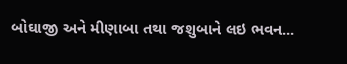બોઘાજી અને મીણાબા તથા જશુબાને લઇ ભવન...